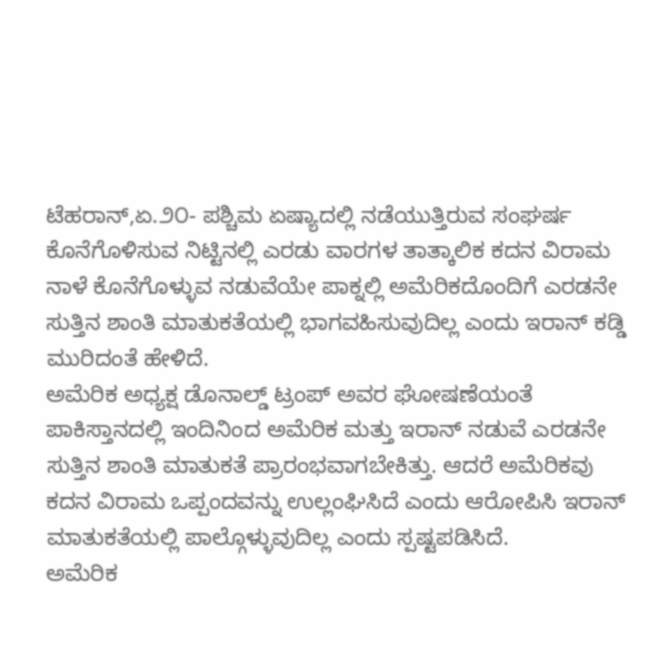ಟೆಹರಾನ್,ಏ.೨೦- ಪಶ್ಚಿಮ ಏಷ್ಯಾದಲ್ಲಿ ನಡೆಯುತ್ತಿರುವ ಸಂಘರ್ಷ ಕೊನೆಗೊಳಿಸುವ ನಿಟ್ಟಿನಲ್ಲಿ ಎರಡು ವಾರಗಳ ತಾತ್ಕಾಲಿಕ ಕದನ ವಿರಾಮ ನಾಳೆ ಕೊನೆಗೊಳ್ಳುವ ನಡುವೆಯೇ ಪಾಕ್ನಲ್ಲಿ ಅಮೆರಿಕದೊಂದಿಗೆ ಎರಡನೇ ಸುತ್ತಿನ ಶಾಂತಿ ಮಾತುಕತೆಯಲ್ಲಿ ಭಾಗವಹಿಸುವುದಿಲ್ಲ ಎಂದು ಇರಾನ್ ಕಡ್ಡಿ ಮುರಿದಂತೆ ಹೇಳಿದೆ.
ಅಮೆರಿಕ ಅಧ್ಯಕ್ಷ ಡೊನಾಲ್ಡ್ ಟ್ರಂಪ್ ಅವರ ಘೋಷಣೆಯಂತೆ ಪಾಕಿಸ್ತಾನದಲ್ಲಿ ಇಂದಿನಿಂದ ಅಮೆರಿಕ ಮತ್ತು ಇರಾನ್ ನಡುವೆ ಎರಡನೇ ಸುತ್ತಿನ ಶಾಂತಿ ಮಾತುಕತೆ ಪ್ರಾರಂಭವಾಗಬೇಕಿತ್ತು. ಆದರೆ ಅಮೆರಿಕವು ಕದನ ವಿರಾಮ ಒಪ್ಪಂದವನ್ನು ಉಲ್ಲಂಘಿಸಿದೆ ಎಂದು ಆರೋಪಿಸಿ ಇರಾನ್ ಮಾತುಕತೆಯಲ್ಲಿ ಪಾಲ್ಗೊಳ್ಳುವುದಿಲ್ಲ ಎಂದು ಸ್ಪಷ್ಟಪಡಿಸಿದೆ.
ಅಮೆರಿಕ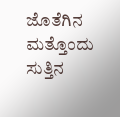ಜೊತೆಗಿನ ಮತ್ತೊಂದು ಸುತ್ತಿನ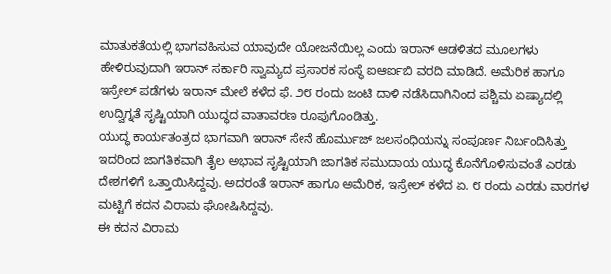ಮಾತುಕತೆಯಲ್ಲಿ ಭಾಗವಹಿಸುವ ಯಾವುದೇ ಯೋಜನೆಯಿಲ್ಲ ಎಂದು ಇರಾನ್ ಆಡಳಿತದ ಮೂಲಗಳು ಹೇಳಿರುವುದಾಗಿ ಇರಾನ್ ಸರ್ಕಾರಿ ಸ್ವಾಮ್ಯದ ಪ್ರಸಾರಕ ಸಂಸ್ಥೆ ಐಆರ್ಐಬಿ ವರದಿ ಮಾಡಿದೆ. ಅಮೆರಿಕ ಹಾಗೂ ಇಸ್ರೇಲ್ ಪಡೆಗಳು ಇರಾನ್ ಮೇಲೆ ಕಳೆದ ಫೆ. ೨೮ ರಂದು ಜಂಟಿ ದಾಳಿ ನಡೆಸಿದಾಗಿನಿಂದ ಪಶ್ಚಿಮ ಏಷ್ಯಾದಲ್ಲಿ ಉದ್ವಿಗ್ನತೆ ಸೃಷ್ಟಿಯಾಗಿ ಯುದ್ಧದ ವಾತಾವರಣ ರೂಪುಗೊಂಡಿತ್ತು.
ಯುದ್ಧ ಕಾರ್ಯತಂತ್ರದ ಭಾಗವಾಗಿ ಇರಾನ್ ಸೇನೆ ಹೊರ್ಮುಜ್ ಜಲಸಂಧಿಯನ್ನು ಸಂಪೂರ್ಣ ನಿರ್ಬಂದಿಸಿತ್ತು ಇದರಿಂದ ಜಾಗತಿಕವಾಗಿ ತೈಲ ಅಭಾವ ಸೃಷ್ಟಿಯಾಗಿ ಜಾಗತಿಕ ಸಮುದಾಯ ಯುದ್ಧ ಕೊನೆಗೊಳಿಸುವಂತೆ ಎರಡು ದೇಶಗಳಿಗೆ ಒತ್ತಾಯಿಸಿದ್ದವು. ಅದರಂತೆ ಇರಾನ್ ಹಾಗೂ ಅಮೆರಿಕ, ಇಸ್ರೇಲ್ ಕಳೆದ ಏ. ೮ ರಂದು ಎರಡು ವಾರಗಳ ಮಟ್ಟಿಗೆ ಕದನ ವಿರಾಮ ಘೋಷಿಸಿದ್ದವು.
ಈ ಕದನ ವಿರಾಮ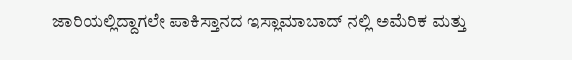ಜಾರಿಯಲ್ಲಿದ್ದಾಗಲೇ ಪಾಕಿಸ್ತಾನದ ಇಸ್ಲಾಮಾಬಾದ್ ನಲ್ಲಿ ಅಮೆರಿಕ ಮತ್ತು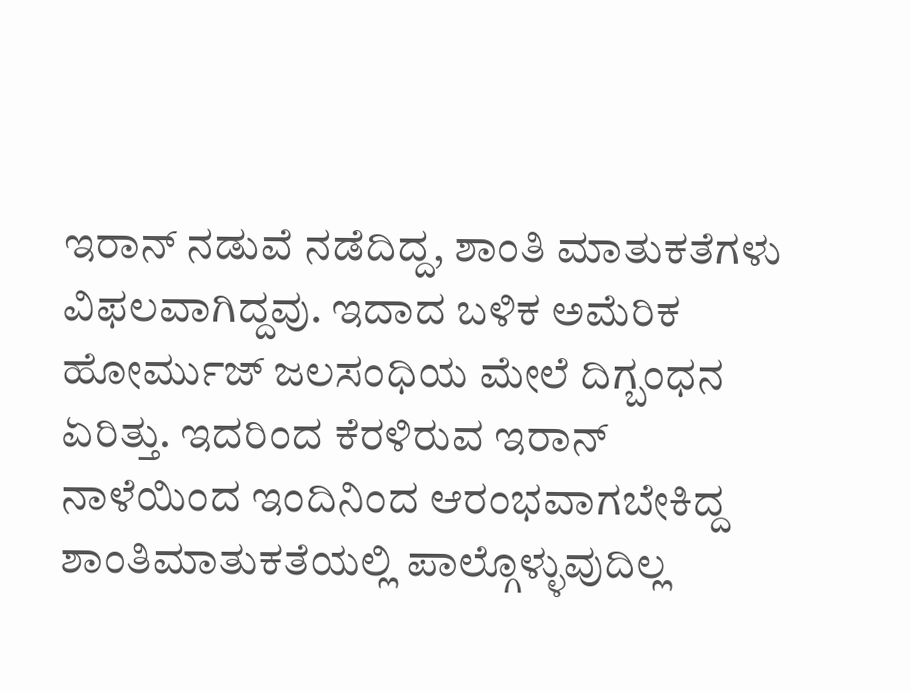ಇರಾನ್ ನಡುವೆ ನಡೆದಿದ್ದ, ಶಾಂತಿ ಮಾತುಕತೆಗಳು ವಿಫಲವಾಗಿದ್ದವು. ಇದಾದ ಬಳಿಕ ಅಮೆರಿಕ ಹೋರ್ಮುಜ್ ಜಲಸಂಧಿಯ ಮೇಲೆ ದಿಗ್ಬಂಧನ ಏರಿತ್ತು. ಇದರಿಂದ ಕೆರಳಿರುವ ಇರಾನ್ ನಾಳೆಯಿಂದ ಇಂದಿನಿಂದ ಆರಂಭವಾಗಬೇಕಿದ್ದ ಶಾಂತಿಮಾತುಕತೆಯಲ್ಲಿ ಪಾಲ್ಗೊಳ್ಳುವುದಿಲ್ಲ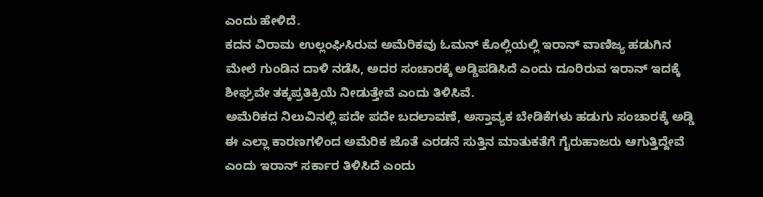ಎಂದು ಹೇಳಿದೆ.
ಕದನ ವಿರಾಮ ಉಲ್ಲಂಘಿಸಿರುವ ಅಮೆರಿಕವು ಓಮನ್ ಕೊಲ್ಲಿಯಲ್ಲಿ ಇರಾನ್ ವಾಣಿಜ್ಯ ಹಡುಗಿನ ಮೇಲೆ ಗುಂಡಿನ ದಾಳಿ ನಡೆಸಿ, ಅದರ ಸಂಚಾರಕ್ಕೆ ಅಡ್ಡಿಪಡಿಸಿದೆ ಎಂದು ದೂರಿರುವ ಇರಾನ್ ಇದಕ್ಕೆ ಶೀಘ್ರವೇ ತಕ್ಕಪ್ರತಿಕ್ರಿಯೆ ನೀಡುತ್ತೇವೆ ಎಂದು ತಿಳಿಸಿವೆ.
ಅಮೆರಿಕದ ನಿಲುವಿನಲ್ಲಿ ಪದೇ ಪದೇ ಬದಲಾವಣೆ, ಅಸ್ತಾವ್ಯಕ ಬೇಡಿಕೆಗಳು ಹಡುಗು ಸಂಚಾರಕ್ಕೆ ಅಡ್ಡಿ ಈ ಎಲ್ಲಾ ಕಾರಣಗಳಿಂದ ಅಮೆರಿಕ ಜೊತೆ ಎರಡನೆ ಸುತ್ತಿನ ಮಾತುಕತೆಗೆ ಗೈರುಹಾಜರು ಆಗುತ್ತಿದ್ದೇವೆ ಎಂದು ಇರಾನ್ ಸರ್ಕಾರ ತಿಳಿಸಿದೆ ಎಂದು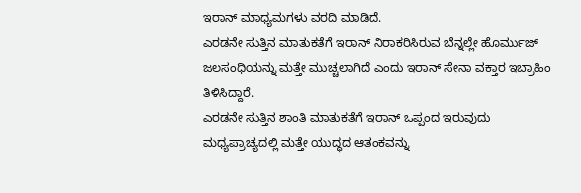ಇರಾನ್ ಮಾಧ್ಯಮಗಳು ವರದಿ ಮಾಡಿದೆ.
ಎರಡನೇ ಸುತ್ತಿನ ಮಾತುಕತೆಗೆ ಇರಾನ್ ನಿರಾಕರಿಸಿರುವ ಬೆನ್ನಲ್ಲೇ ಹೊರ್ಮುಜ್ ಜಲಸಂಧಿಯನ್ನು ಮತ್ತೇ ಮುಚ್ಚಲಾಗಿದೆ ಎಂದು ಇರಾನ್ ಸೇನಾ ವಕ್ತಾರ ಇಬ್ರಾಹಿಂ ತಿಳಿಸಿದ್ದಾರೆ.
ಎರಡನೇ ಸುತ್ತಿನ ಶಾಂತಿ ಮಾತುಕತೆಗೆ ಇರಾನ್ ಒಪ್ಪಂದ ಇರುವುದು ಮಧ್ಯಪ್ರಾಚ್ಯದಲ್ಲಿ ಮತ್ತೇ ಯುದ್ಧದ ಆತಂಕವನ್ನು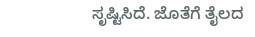ಸೃಷ್ಟಿಸಿದೆ. ಜೊತೆಗೆ ತೈಲದ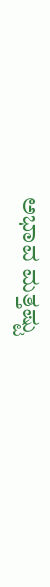ಅಭಾವ ಮತ್ತಷ್ಟು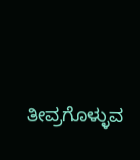ತೀವ್ರಗೊಳ್ಳುವ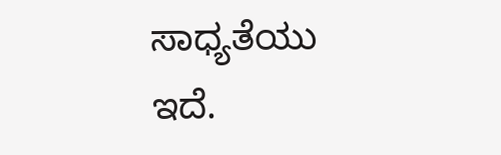ಸಾಧ್ಯತೆಯು ಇದೆ.